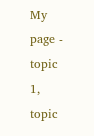My page - topic 1, topic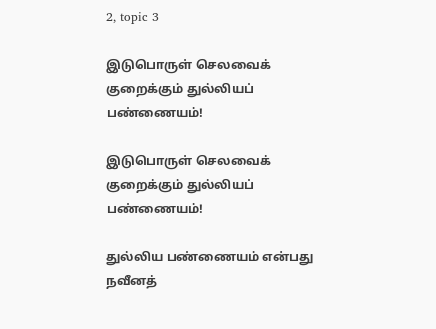2, topic 3

இடுபொருள் செலவைக் குறைக்கும் துல்லியப் பண்ணையம்!

இடுபொருள் செலவைக் குறைக்கும் துல்லியப் பண்ணையம்!

துல்லிய பண்ணையம் என்பது நவீனத்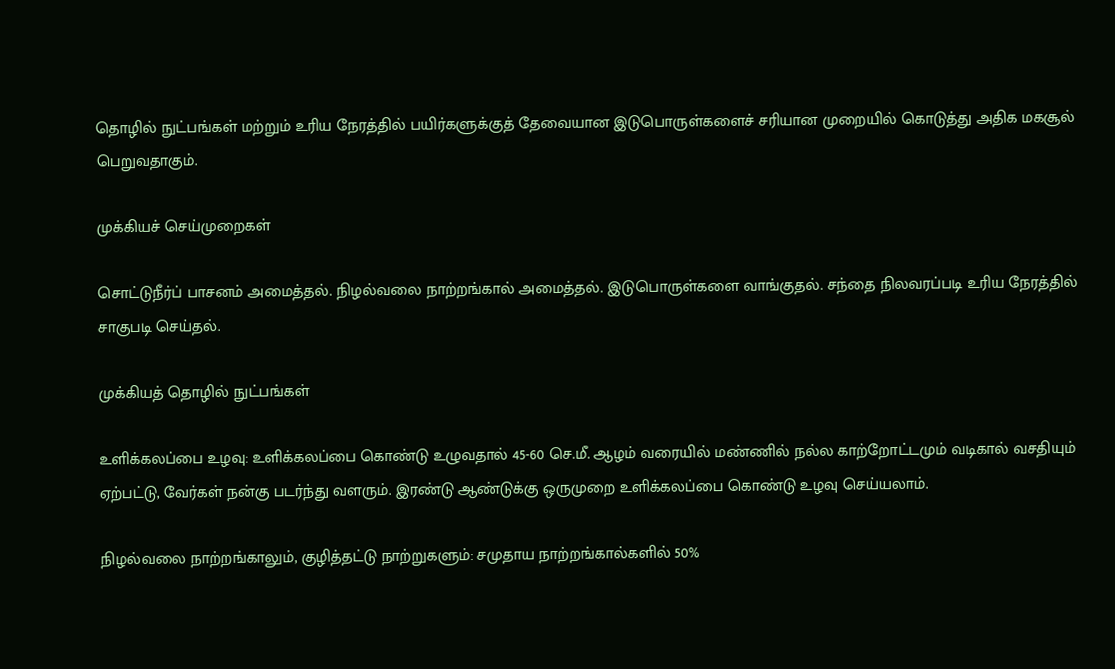தொழில் நுட்பங்கள் மற்றும் உரிய நேரத்தில் பயிர்களுக்குத் தேவையான இடுபொருள்களைச் சரியான முறையில் கொடுத்து அதிக மகசூல் பெறுவதாகும்.

முக்கியச் செய்முறைகள்

சொட்டுநீர்ப் பாசனம் அமைத்தல். நிழல்வலை நாற்றங்கால் அமைத்தல். இடுபொருள்களை வாங்குதல். சந்தை நிலவரப்படி உரிய நேரத்தில் சாகுபடி செய்தல்.

முக்கியத் தொழில் நுட்பங்கள்

உளிக்கலப்பை உழவு: உளிக்கலப்பை கொண்டு உழுவதால் 45-60 செ.மீ. ஆழம் வரையில் மண்ணில் நல்ல காற்றோட்டமும் வடிகால் வசதியும் ஏற்பட்டு, வேர்கள் நன்கு படர்ந்து வளரும். இரண்டு ஆண்டுக்கு ஒருமுறை உளிக்கலப்பை கொண்டு உழவு செய்யலாம்.

நிழல்வலை நாற்றங்காலும், குழித்தட்டு நாற்றுகளும்: சமுதாய நாற்றங்கால்களில் 50%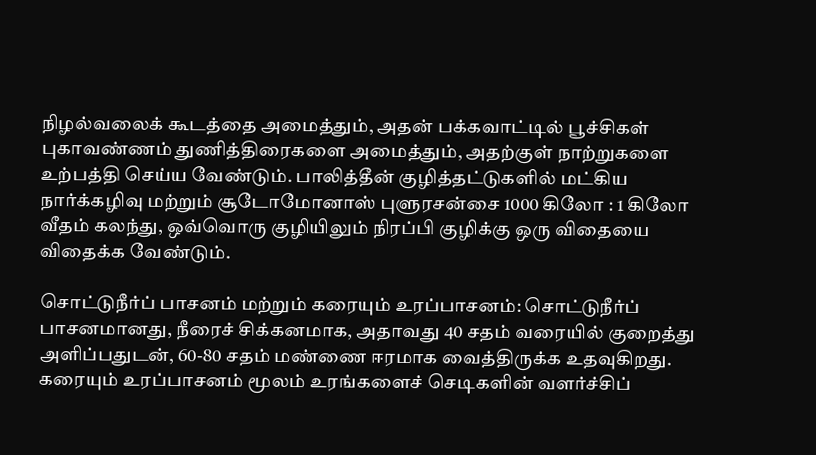நிழல்வலைக் கூடத்தை அமைத்தும், அதன் பக்கவாட்டில் பூச்சிகள் புகாவண்ணம் துணித்திரைகளை அமைத்தும், அதற்குள் நாற்றுகளை உற்பத்தி செய்ய வேண்டும். பாலித்தீன் குழித்தட்டுகளில் மட்கிய நார்க்கழிவு மற்றும் சூடோமோனாஸ் புளுரசன்சை 1000 கிலோ : 1 கிலோ வீதம் கலந்து, ஒவ்வொரு குழியிலும் நிரப்பி குழிக்கு ஒரு விதையை விதைக்க வேண்டும்.

சொட்டுநீர்ப் பாசனம் மற்றும் கரையும் உரப்பாசனம்: சொட்டுநீர்ப் பாசனமானது, நீரைச் சிக்கனமாக, அதாவது 40 சதம் வரையில் குறைத்து அளிப்பதுடன், 60-80 சதம் மண்ணை ஈரமாக வைத்திருக்க உதவுகிறது. கரையும் உரப்பாசனம் மூலம் உரங்களைச் செடிகளின் வளர்ச்சிப்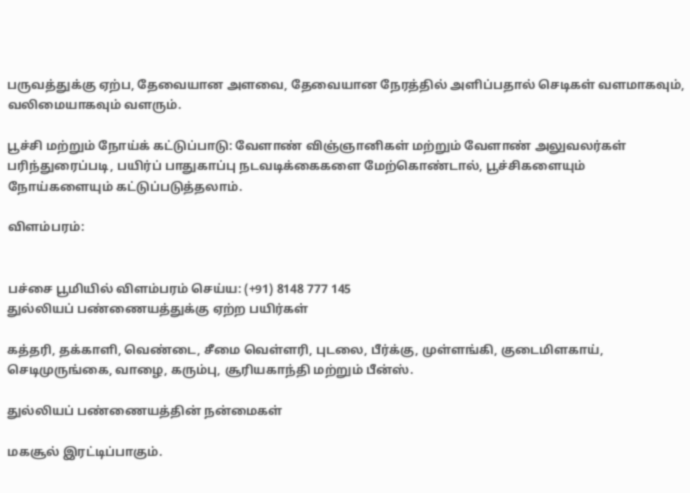பருவத்துக்கு ஏற்ப, தேவையான அளவை, தேவையான நேரத்தில் அளிப்பதால் செடிகள் வளமாகவும், வலிமையாகவும் வளரும்.

பூச்சி மற்றும் நோய்க் கட்டுப்பாடு: வேளாண் விஞ்ஞானிகள் மற்றும் வேளாண் அலுவலர்கள் பரிந்துரைப்படி, பயிர்ப் பாதுகாப்பு நடவடிக்கைகளை மேற்கொண்டால், பூச்சிகளையும் நோய்களையும் கட்டுப்படுத்தலாம்.

விளம்பரம்:


பச்சை பூமியில் விளம்பரம் செய்ய: (+91) 8148 777 145
துல்லியப் பண்ணையத்துக்கு ஏற்ற பயிர்கள்

கத்தரி, தக்காளி, வெண்டை, சீமை வெள்ளரி, புடலை, பீர்க்கு, முள்ளங்கி, குடைமிளகாய், செடிமுருங்கை, வாழை, கரும்பு, சூரியகாந்தி மற்றும் பீன்ஸ்.

துல்லியப் பண்ணையத்தின் நன்மைகள்

மகசூல் இரட்டிப்பாகும்.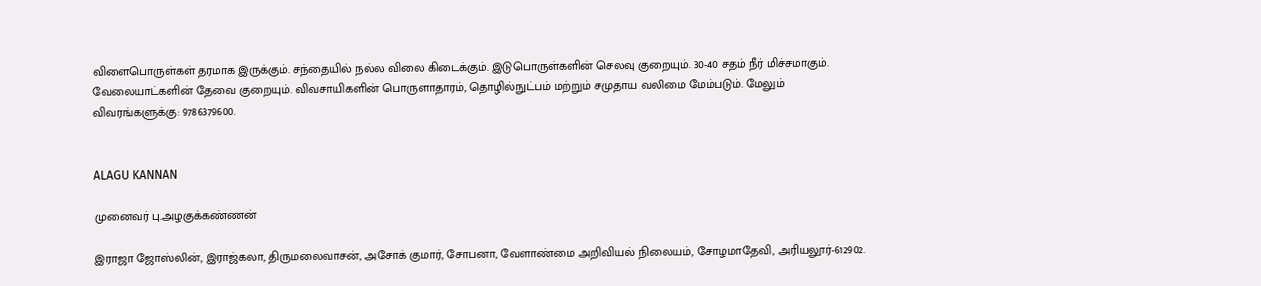விளைபொருள்கள் தரமாக இருக்கும். சந்தையில் நல்ல விலை கிடைக்கும். இடுபொருள்களின் செலவு குறையும். 30-40 சதம் நீர் மிச்சமாகும். வேலையாட்களின் தேவை குறையும். விவசாயிகளின் பொருளாதாரம், தொழில்நுட்பம் மற்றும் சமுதாய வலிமை மேம்படும். மேலும் விவரங்களுக்கு: 9786379600.


ALAGU KANNAN

முனைவர் பு.அழகுக்கண்ணன்

இராஜா ஜோஸ்லின், இராஜ்கலா, திருமலைவாசன், அசோக் குமார், சோபனா, வேளாண்மை அறிவியல் நிலையம், சோழமாதேவி, அரியலூர்-612902.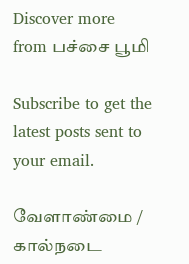Discover more from பச்சை பூமி

Subscribe to get the latest posts sent to your email.

வேளாண்மை / கால்நடை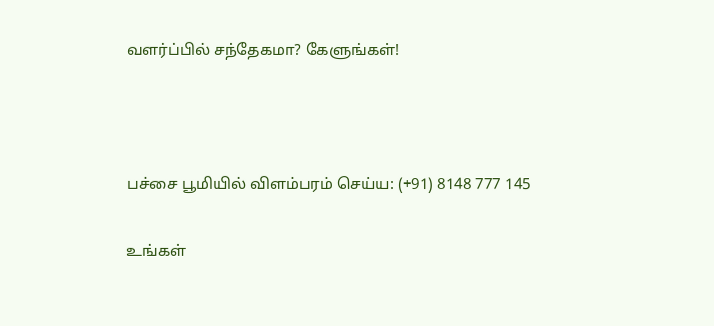வளர்ப்பில் சந்தேகமா? கேளுங்கள்!



பச்சை பூமியில் விளம்பரம் செய்ய: (+91) 8148 777 145

உங்கள்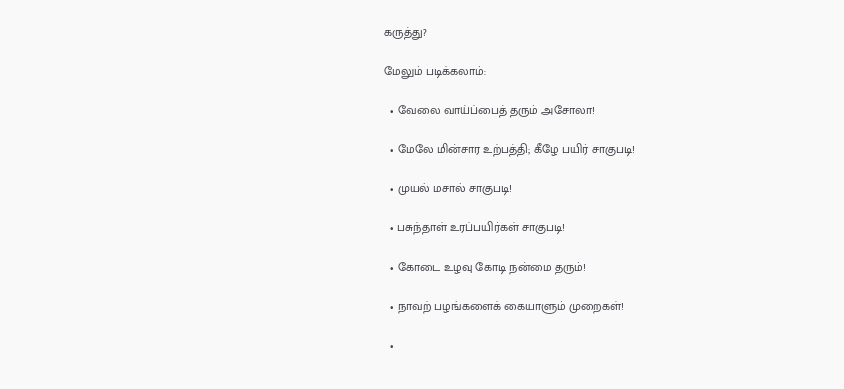கருத்து?

மேலும் படிக்கலாம்:

  • வேலை வாய்ப்பைத் தரும் அசோலா!

  • மேலே மின்சார உற்பத்தி; கீழே பயிர் சாகுபடி!

  • முயல் மசால் சாகுபடி!

  • பசுந்தாள் உரப்பயிர்கள் சாகுபடி!

  • கோடை உழவு கோடி நன்மை தரும்!

  • நாவற் பழங்களைக் கையாளும் முறைகள்!

  •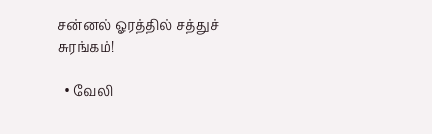சன்னல் ஓரத்தில் சத்துச் சுரங்கம்!

  • வேலி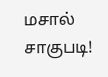மசால் சாகுபடி!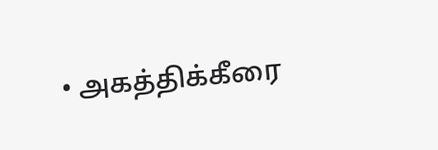• அகத்திக்கீரை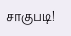சாகுபடி!